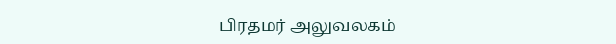பிரதமர் அலுவலகம்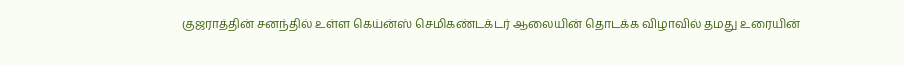குஜராத்தின் சனந்தில் உள்ள கெய்ன்ஸ் செமிகண்டக்டர் ஆலையின் தொடக்க விழாவில் தமது உரையின்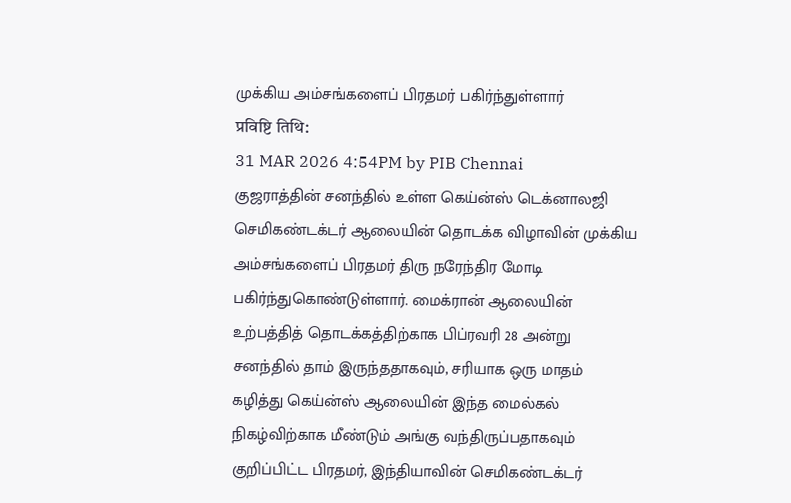முக்கிய அம்சங்களைப் பிரதமர் பகிர்ந்துள்ளார்
प्रविष्टि तिथि:
31 MAR 2026 4:54PM by PIB Chennai
குஜராத்தின் சனந்தில் உள்ள கெய்ன்ஸ் டெக்னாலஜி செமிகண்டக்டர் ஆலையின் தொடக்க விழாவின் முக்கிய அம்சங்களைப் பிரதமர் திரு நரேந்திர மோடி பகிர்ந்துகொண்டுள்ளார். மைக்ரான் ஆலையின் உற்பத்தித் தொடக்கத்திற்காக பிப்ரவரி 28 அன்று சனந்தில் தாம் இருந்ததாகவும், சரியாக ஒரு மாதம் கழித்து கெய்ன்ஸ் ஆலையின் இந்த மைல்கல் நிகழ்விற்காக மீண்டும் அங்கு வந்திருப்பதாகவும் குறிப்பிட்ட பிரதமர், இந்தியாவின் செமிகண்டக்டர்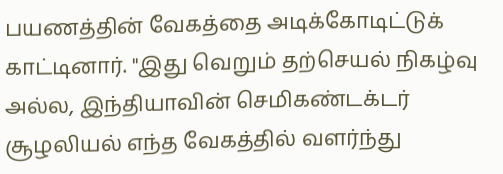பயணத்தின் வேகத்தை அடிக்கோடிட்டுக் காட்டினார். "இது வெறும் தற்செயல் நிகழ்வு அல்ல, இந்தியாவின் செமிகண்டக்டர் சூழலியல் எந்த வேகத்தில் வளர்ந்து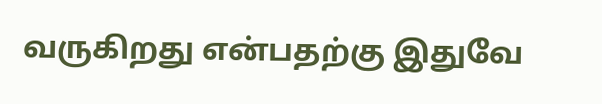வருகிறது என்பதற்கு இதுவே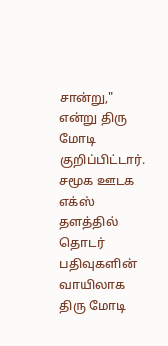சான்று," என்று திரு மோடி குறிப்பிட்டார்.
சமூக ஊடக எக்ஸ் தளத்தில் தொடர் பதிவுகளின் வாயிலாக திரு மோடி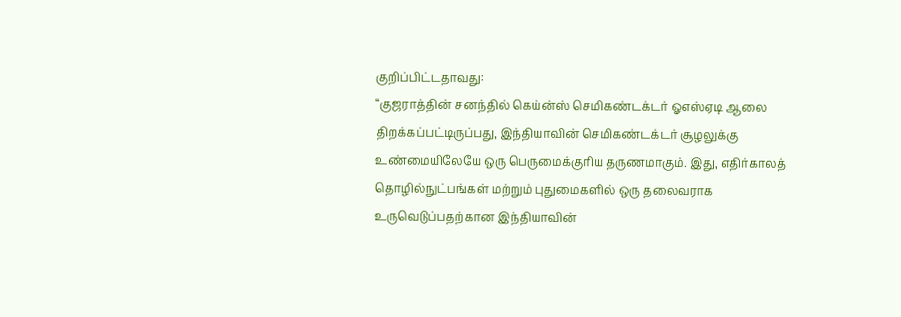குறிப்பிட்டதாவது:
“குஜராத்தின் சனந்தில் கெய்ன்ஸ் செமிகண்டக்டர் ஓஎஸ்ஏடி ஆலை திறக்கப்பட்டிருப்பது, இந்தியாவின் செமிகண்டக்டர் சூழலுக்கு உண்மையிலேயே ஒரு பெருமைக்குரிய தருணமாகும். இது, எதிர்காலத் தொழில்நுட்பங்கள் மற்றும் புதுமைகளில் ஒரு தலைவராக உருவெடுப்பதற்கான இந்தியாவின்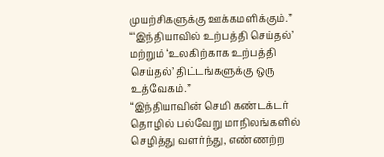முயற்சிகளுக்கு ஊக்கமளிக்கும்.”
“‘இந்தியாவில் உற்பத்தி செய்தல்’ மற்றும் ‘உலகிற்காக உற்பத்தி செய்தல்’ திட்டங்களுக்கு ஒரு உத்வேகம்.”
“இந்தியாவின் செமி கண்டக்டர் தொழில் பல்வேறு மாநிலங்களில் செழித்து வளர்ந்து, எண்ணற்ற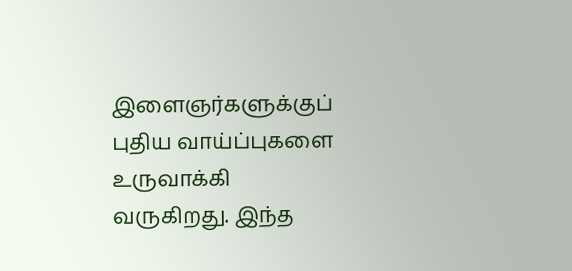இளைஞர்களுக்குப் புதிய வாய்ப்புகளை உருவாக்கி வருகிறது. இந்த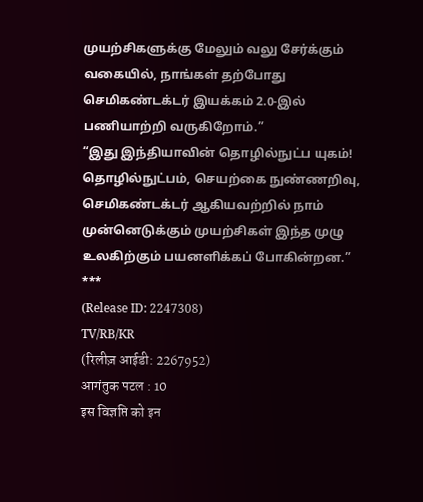முயற்சிகளுக்கு மேலும் வலு சேர்க்கும் வகையில், நாங்கள் தற்போது செமிகண்டக்டர் இயக்கம் 2.0-இல் பணியாற்றி வருகிறோம்.”
“இது இந்தியாவின் தொழில்நுட்ப யுகம்!
தொழில்நுட்பம், செயற்கை நுண்ணறிவு, செமிகண்டக்டர் ஆகியவற்றில் நாம் முன்னெடுக்கும் முயற்சிகள் இந்த முழு உலகிற்கும் பயனளிக்கப் போகின்றன.”
***
(Release ID: 2247308)
TV/RB/KR
(रिलीज़ आईडी: 2267952)
आगंतुक पटल : 10
इस विज्ञप्ति को इन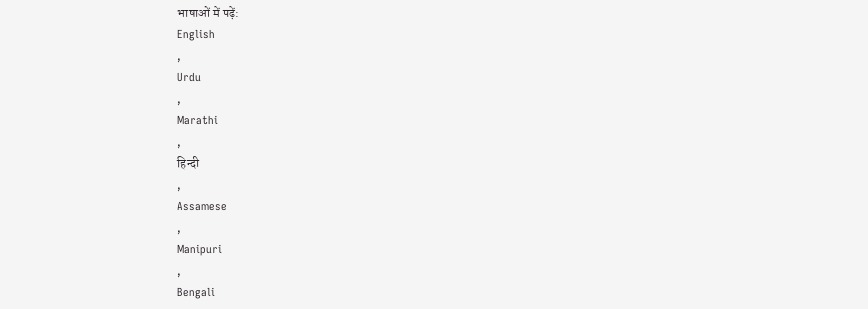भाषाओं में पढ़ें:
English
,
Urdu
,
Marathi
,
हिन्दी
,
Assamese
,
Manipuri
,
Bengali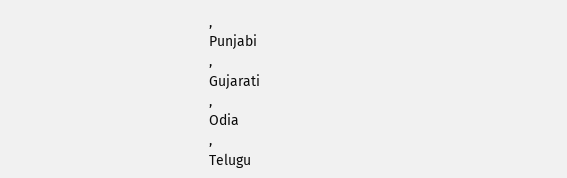,
Punjabi
,
Gujarati
,
Odia
,
Telugu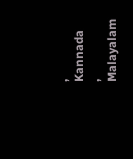,
Kannada
,
Malayalam